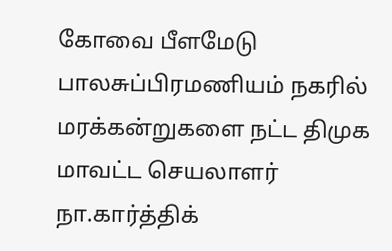கோவை பீளமேடு பாலசுப்பிரமணியம் நகரில் மரக்கன்றுகளை நட்ட திமுக மாவட்ட செயலாளர் நா.கார்த்திக்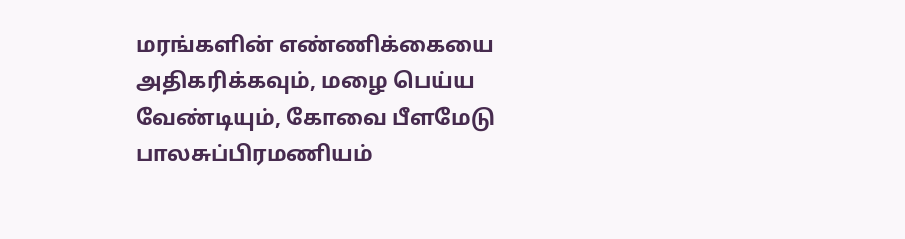மரங்களின் எண்ணிக்கையை அதிகரிக்கவும், மழை பெய்ய வேண்டியும், கோவை பீளமேடு பாலசுப்பிரமணியம்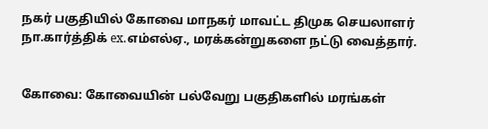நகர் பகுதியில் கோவை மாநகர் மாவட்ட திமுக செயலாளர் நா.கார்த்திக் ex.எம்எல்ஏ., மரக்கன்றுகளை நட்டு வைத்தார்.


கோவை: கோவையின் பல்வேறு பகுதிகளில் மரங்கள்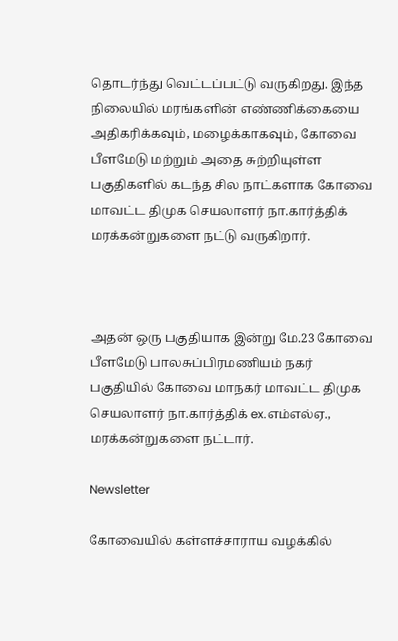தொடர்ந்து வெட்டப்பட்டு வருகிறது. இந்த நிலையில் மரங்களின் எண்ணிக்கையை அதிகரிக்கவும், மழைக்காகவும், கோவை பீளமேடு மற்றும் அதை சுற்றியுள்ள பகுதிகளில் கடந்த சில நாட்களாக கோவை மாவட்ட திமுக செயலாளர் நா.கார்த்திக் மரக்கன்றுகளை நட்டு வருகிறார்.



அதன் ஒரு பகுதியாக இன்று மே.23 கோவை பீளமேடு பாலசுப்பிரமணியம் நகர் பகுதியில் கோவை மாநகர் மாவட்ட திமுக செயலாளர் நா.கார்த்திக் ex.எம்எல்ஏ., மரக்கன்றுகளை நட்டார்.

Newsletter

கோவையில் கள்ளச்சாராய வழக்கில்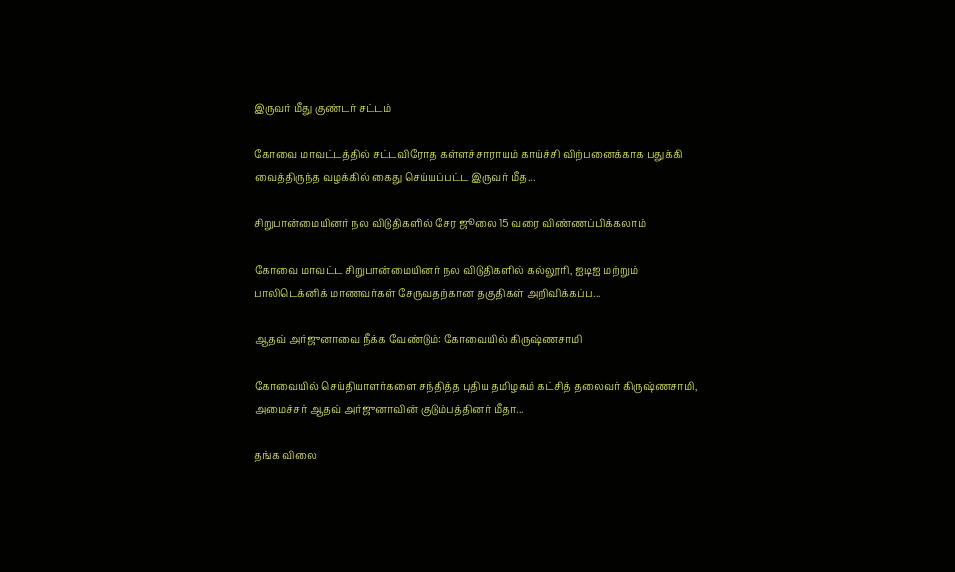இருவர் மீது குண்டர் சட்டம்

கோவை மாவட்டத்தில் சட்டவிரோத கள்ளச்சாராயம் காய்ச்சி விற்பனைக்காக பதுக்கி வைத்திருந்த வழக்கில் கைது செய்யப்பட்ட இருவர் மீத...

சிறுபான்மையினர் நல விடுதிகளில் சேர ஜூலை 15 வரை விண்ணப்பிக்கலாம்

கோவை மாவட்ட சிறுபான்மையினர் நல விடுதிகளில் கல்லூரி, ஐடிஐ மற்றும் பாலிடெக்னிக் மாணவர்கள் சேருவதற்கான தகுதிகள் அறிவிக்கப்ப...

ஆதவ் அர்ஜுனாவை நீக்க வேண்டும்: கோவையில் கிருஷ்ணசாமி

கோவையில் செய்தியாளர்களை சந்தித்த புதிய தமிழகம் கட்சித் தலைவர் கிருஷ்ணசாமி, அமைச்சர் ஆதவ் அர்ஜுனாவின் குடும்பத்தினர் மீதா...

தங்க விலை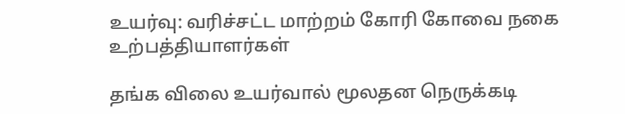உயர்வு: வரிச்சட்ட மாற்றம் கோரி கோவை நகை உற்பத்தியாளர்கள்

தங்க விலை உயர்வால் மூலதன நெருக்கடி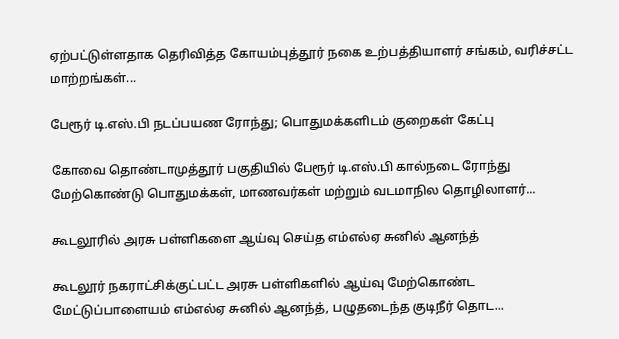ஏற்பட்டுள்ளதாக தெரிவித்த கோயம்புத்தூர் நகை உற்பத்தியாளர் சங்கம், வரிச்சட்ட மாற்றங்கள்...

பேரூர் டி.எஸ்.பி நடப்பயண ரோந்து; பொதுமக்களிடம் குறைகள் கேட்பு

கோவை தொண்டாமுத்தூர் பகுதியில் பேரூர் டி.எஸ்.பி கால்நடை ரோந்து மேற்கொண்டு பொதுமக்கள், மாணவர்கள் மற்றும் வடமாநில தொழிலாளர்...

கூடலூரில் அரசு பள்ளிகளை ஆய்வு செய்த எம்எல்ஏ சுனில் ஆனந்த்

கூடலூர் நகராட்சிக்குட்பட்ட அரசு பள்ளிகளில் ஆய்வு மேற்கொண்ட மேட்டுப்பாளையம் எம்எல்ஏ சுனில் ஆனந்த், பழுதடைந்த குடிநீர் தொட...